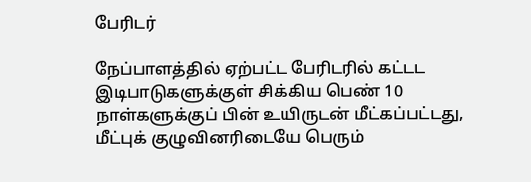பேரிடர்

நேப்பாளத்தில் ஏற்பட்ட பேரிடரில் கட்டட இடிபாடுகளுக்குள் சிக்கிய பெண் 10 நாள்களுக்குப் பின் உயிருடன் மீட்கப்பட்டது, மீட்புக் குழுவினரிடையே பெரும்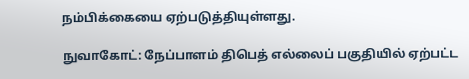நம்பிக்கையை ஏற்படுத்தியுள்ளது.

நுவாகோட்: நேப்பாளம் திபெத் எல்லைப் பகுதியில் ஏற்பட்ட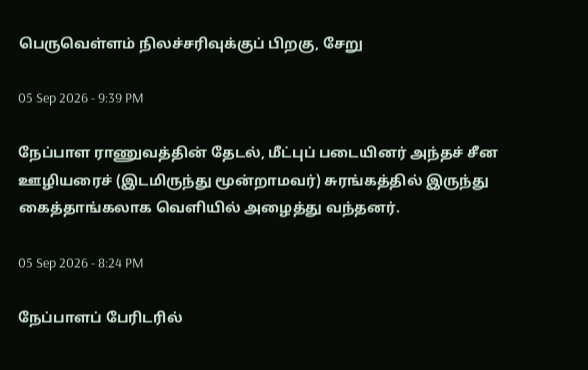பெருவெள்ளம் நிலச்சரிவுக்குப் பிறகு, சேறு

05 Sep 2026 - 9:39 PM

நேப்பாள ராணுவத்தின் தேடல், மீட்புப் படையினர் அந்தச் சீன ஊழியரைச் (இடமிருந்து மூன்றாமவர்) சுரங்கத்தில் இருந்து கைத்தாங்கலாக வெளியில் அழைத்து வந்தனர்.

05 Sep 2026 - 8:24 PM

நேப்பாளப் பேரிடரில்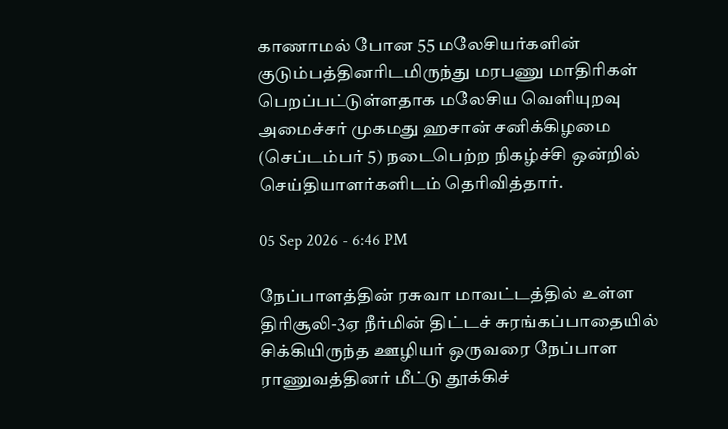காணாமல் போன 55 மலேசியர்களின் குடும்பத்தினரிடமிருந்து மரபணு மாதிரிகள் பெறப்பட்டுள்ளதாக மலேசிய வெளியுறவு அமைச்சர் முகமது ஹசான் சனிக்கிழமை (செப்டம்பர் 5) நடைபெற்ற நிகழ்ச்சி ஒன்றில் செய்தியாளர்களிடம் தெரிவித்தார்.

05 Sep 2026 - 6:46 PM

நேப்பாளத்தின் ரசுவா மாவட்டத்தில் உள்ள திரிசூலி-3ஏ நீர்மின் திட்டச் சுரங்கப்பாதையில் சிக்கியிருந்த ஊழியர் ஒருவரை நேப்பாள ராணுவத்தினர் மீட்டு தூக்கிச்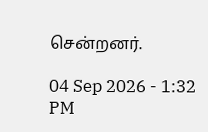சென்றனர்.

04 Sep 2026 - 1:32 PM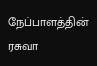நேப்பாளத்தின் ரசுவா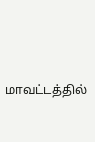மாவட்டத்தில்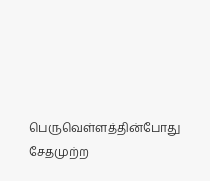பெருவெள்ளத்தின்போது சேதமுற்ற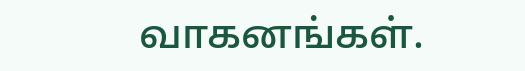வாகனங்கள்.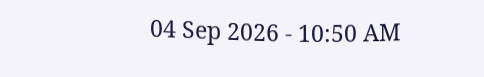04 Sep 2026 - 10:50 AM